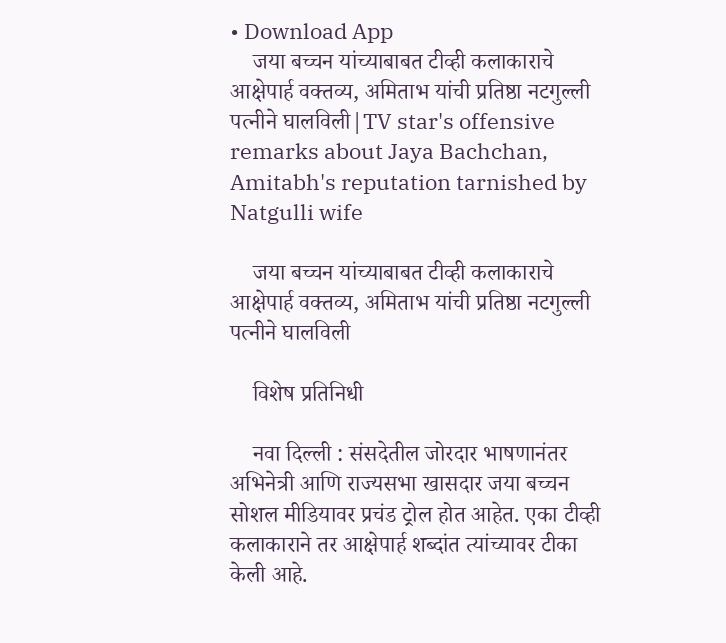• Download App
    जया बच्चन यांच्याबाबत टीव्ही कलाकाराचे आक्षेपार्ह वक्तव्य, अमिताभ यांची प्रतिष्ठा नटगुल्ली पत्नीने घालविली|TV star's offensive remarks about Jaya Bachchan, Amitabh's reputation tarnished by Natgulli wife

    जया बच्चन यांच्याबाबत टीव्ही कलाकाराचे आक्षेपार्ह वक्तव्य, अमिताभ यांची प्रतिष्ठा नटगुल्ली पत्नीने घालविली

    विशेष प्रतिनिधी

    नवा दिल्ली : संसदेतील जोरदार भाषणानंतर अभिनेत्री आणि राज्यसभा खासदार जया बच्चन सोशल मीडियावर प्रचंड ट्रोल होत आहेत. एका टीव्ही कलाकाराने तर आक्षेपार्ह शब्दांत त्यांच्यावर टीका केली आहे.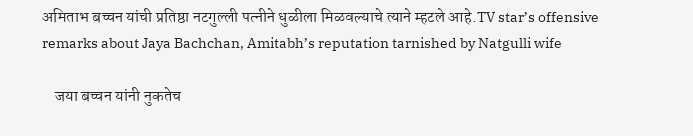अमिताभ बच्चन यांची प्रतिष्ठा नटगुल्ली पत्नीने धुळीला मिळवल्याचे त्याने म्हटले आहे.TV star’s offensive remarks about Jaya Bachchan, Amitabh’s reputation tarnished by Natgulli wife

    जया बच्चन यांनी नुकतेच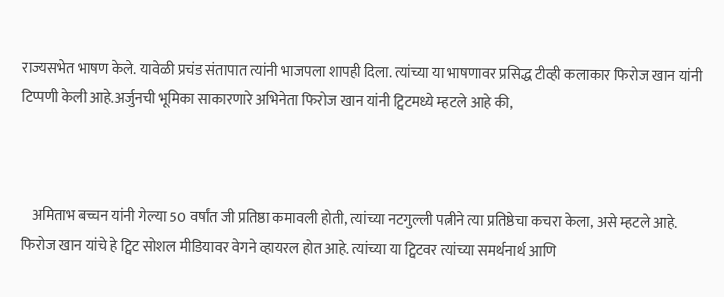राज्यसभेत भाषण केले. यावेळी प्रचंड संतापात त्यांनी भाजपला शापही दिला. त्यांच्या या भाषणावर प्रसिद्ध टीव्ही कलाकार फिरोज खान यांनी टिप्पणी केली आहे.अर्जुनची भूमिका साकारणारे अभिनेता फिरोज खान यांनी ट्विटमध्ये म्हटले आहे की,



    अमिताभ बच्चन यांनी गेल्या 50 वर्षांत जी प्रतिष्ठा कमावली होती, त्यांच्या नटगुल्ली पत्नीने त्या प्रतिष्ठेचा कचरा केला, असे म्हटले आहे. फिरोज खान यांचे हे ट्विट सोशल मीडियावर वेगने व्हायरल होत आहे. त्यांच्या या ट्विटवर त्यांच्या समर्थनार्थ आणि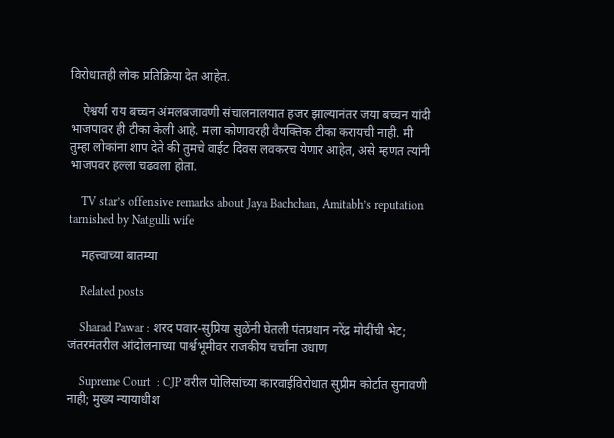विरोधातही लोक प्रतिक्रिया देत आहेत.

    ऐश्वर्या राय बच्चन अंमलबजावणी संचालनालयात हजर झाल्यानंतर जया बच्चन यांदी भाजपावर ही टीका केली आहे. मला कोणावरही वैयक्तिक टीका करायची नाही. मी तुम्हा लोकांना शाप देते की तुमचे वाईट दिवस लवकरच येणार आहेत, असे म्हणत त्यांनी भाजपवर हल्ला चढवला होता.

    TV star’s offensive remarks about Jaya Bachchan, Amitabh’s reputation tarnished by Natgulli wife

    महत्त्वाच्या बातम्या

    Related posts

    Sharad Pawar : शरद पवार-सुप्रिया सुळेंनी घेतली पंतप्रधान नरेंद्र मोदींची भेट; जंतरमंतरील आंदोलनाच्या पार्श्वभूमीवर राजकीय चर्चांना उधाण

    Supreme Court  : CJP वरील पोलिसांच्या कारवाईविरोधात सुप्रीम कोर्टात सुनावणी नाही; मुख्य न्यायाधीश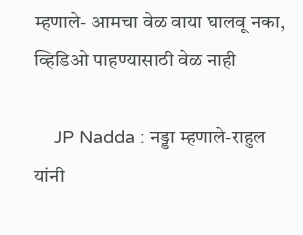म्हणाले- आमचा वेळ वाया घालवू नका, व्हिडिओ पाहण्यासाठी वेळ नाही

    JP Nadda : नड्डा म्हणाले-राहुल यांनी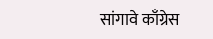सांगावे काँग्रेस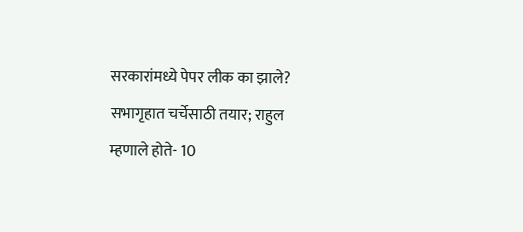सरकारांमध्ये पेपर लीक का झाले? सभागृहात चर्चेसाठी तयार; राहुल म्हणाले होते- 10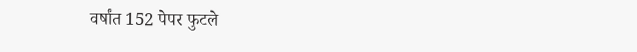वर्षांत 152 पेपर फुटले